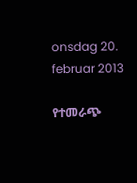onsdag 20. februar 2013

የተመራጭ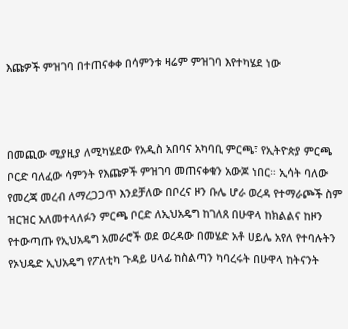እጩዎች ምዝገባ በተጠናቀቀ በሳምንቱ ዛሬም ምዝገባ እየተካሄደ ነው



በመጪው ሚያዚያ ለሚካሄደው የአዲስ አበባና አካባቢ ምርጫ፣ የኢትዮጵያ ምርጫ ቦርድ ባለፈው ሳምንት የእጩዎች ምዝገባ መጠናቀቁን አውጆ ነበር። ኢሳት ባለው የመረጃ መረብ ለማረጋጋጥ እንደቻለው በቦረና ዞን ቡሌ ሆራ ወረዳ የተማራጮች ስም ዝርዝር አለመተላለፉን ምርጫ ቦርድ ለኢህአዴግ ከገለጸ በሁዋላ ከክልልና ከዞን የተውጣጡ የኢህአዴግ አመራሮች ወደ ወረዳው በመሄድ አቶ ሀይሌ አየለ የተባሉትን የኦህዴድ ኢህአዴግ የፖለቲካ ጉዳይ ሀላፊ ከስልጣን ካባረሩት በሁዋላ ከትናንት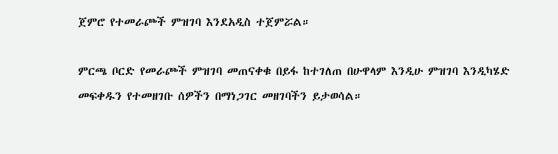ጀምሮ የተመራጮች ምዝገባ እንደአዲስ ተጀምሯል።

ምርጫ ቦርድ የመራጮች ምዝገባ መጠናቀቁ በይፋ ከተገለጠ በሁዋላም እንዲሁ ምዝገባ እንዲካሄድ መፍቀዱን የተመዘገቡ ሰዎችን በማነጋገር መዘገባችን ይታወሳል።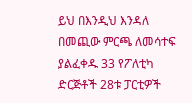ይህ በእንዲህ እንዳለ በመጪው ምርጫ ለመሳተፍ ያልፈቀዱ 33 የፖለቲካ ድርጅቶች 28ቱ ፓርቲዎች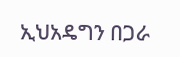ኢህአዴግን በጋራ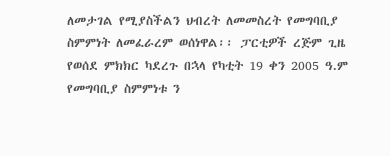ለመታገል የሚያስችልን ህብረት ለመመስረት የመግባቢያ ስምምነት ለመፈራረም ወሰነዋል፡፡ ፓርቲዎች ረጅም ጊዜ የወሰደ ምክክር ካደረጉ በኋላ የካቲት 19 ቀን 2005 ዓ.ም የመግባቢያ ስምምነቱ ን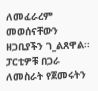ለመፈራረም መወሰናቸውን ዘጋቢያችን ገ_ልጸዋል፡፡ ፓርቲዎቹ በጋራ ለመስራት የጀመሩትን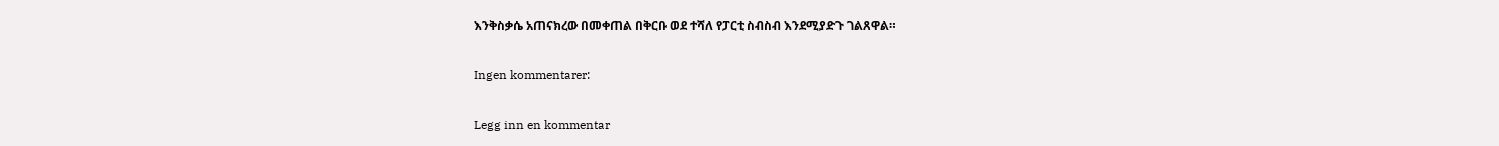እንቅስቃሴ አጠናክረው በመቀጠል በቅርቡ ወደ ተሻለ የፓርቲ ስብስብ እንደሚያድጉ ገልጸዋል።

Ingen kommentarer:

Legg inn en kommentar